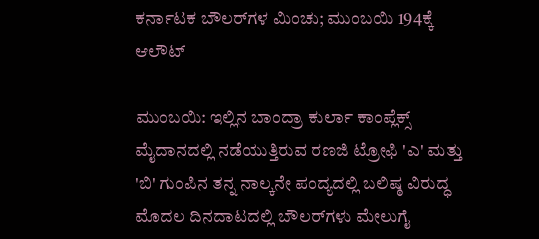ಕರ್ನಾಟಕ ಬೌಲರ್‌ಗಳ ಮಿಂಚು; ಮುಂಬಯಿ 194ಕ್ಕೆ ಆಲೌಟ್

ಮುಂಬಯಿ: ಇಲ್ಲಿನ ಬಾಂದ್ರಾ ಕುರ್ಲಾ ಕಾಂಪ್ಲೆಕ್ಸ್ ಮೈದಾನದಲ್ಲಿ ನಡೆಯುತ್ತಿರುವ ರಣಜಿ ಟ್ರೋಫಿ 'ಎ' ಮತ್ತು 'ಬಿ' ಗುಂಪಿನ ತನ್ನ ನಾಲ್ಕನೇ ಪಂದ್ಯದಲ್ಲಿ ಬಲಿಷ್ಠ ವಿರುದ್ಧ ಮೊದಲ ದಿನದಾಟದಲ್ಲಿ ಬೌಲರ್‌ಗಳು ಮೇಲುಗೈ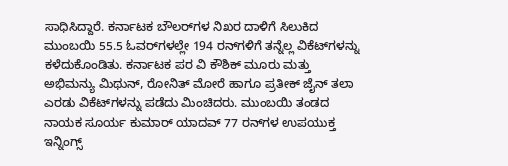ಸಾಧಿಸಿದ್ದಾರೆ. ಕರ್ನಾಟಕ ಬೌಲರ್‌ಗಳ ನಿಖರ ದಾಳಿಗೆ ಸಿಲುಕಿದ ಮುಂಬಯಿ 55.5 ಓವರ್‌ಗಳಲ್ಲೇ 194 ರನ್‌ಗಳಿಗೆ ತನ್ನೆಲ್ಲ ವಿಕೆಟ್‌ಗಳನ್ನು ಕಳೆದುಕೊಂಡಿತು. ಕರ್ನಾಟಕ ಪರ ವಿ ಕೌಶಿಕ್ ಮೂರು ಮತ್ತು ಅಭಿಮನ್ಯು ಮಿಥುನ್, ರೋನಿತ್ ಮೋರೆ ಹಾಗೂ ಪ್ರತೀಕ್ ಜೈನ್ ತಲಾ ಎರಡು ವಿಕೆಟ್‌ಗಳನ್ನು ಪಡೆದು ಮಿಂಚಿದರು. ಮುಂಬಯಿ ತಂಡದ ನಾಯಕ ಸೂರ್ಯ ಕುಮಾರ್ ಯಾದವ್ 77 ರನ್‌ಗಳ ಉಪಯುಕ್ತ ಇನ್ನಿಂಗ್ಸ್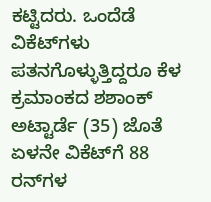ಕಟ್ಟಿದರು. ಒಂದೆಡೆ ವಿಕೆಟ್‌ಗಳು ಪತನಗೊಳ್ಳುತ್ತಿದ್ದರೂ ಕೆಳ ಕ್ರಮಾಂಕದ ಶಶಾಂಕ್ ಅಟ್ಟಾರ್ಡೆ (35) ಜೊತೆ ಏಳನೇ ವಿಕೆಟ್‌ಗೆ 88 ರನ್‌ಗಳ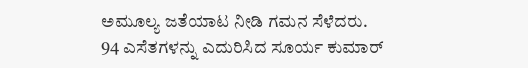ಅಮೂಲ್ಯ ಜತೆಯಾಟ ನೀಡಿ ಗಮನ ಸೆಳೆದರು. 94 ಎಸೆತಗಳನ್ನು ಎದುರಿಸಿದ ಸೂರ್ಯ ಕುಮಾರ್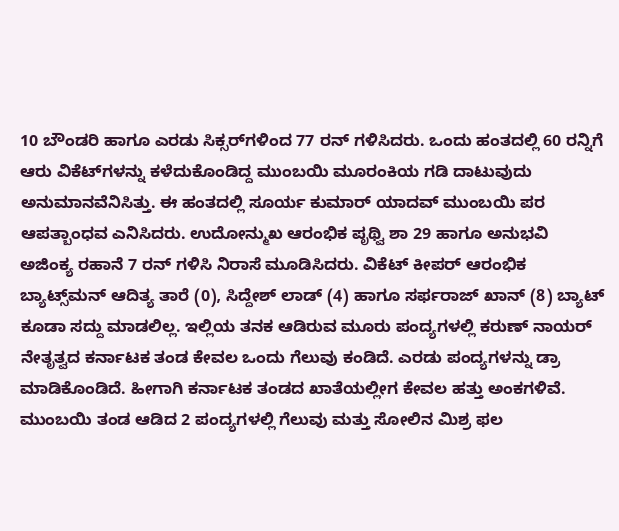10 ಬೌಂಡರಿ ಹಾಗೂ ಎರಡು ಸಿಕ್ಸರ್‌ಗಳಿಂದ 77 ರನ್ ಗಳಿಸಿದರು. ಒಂದು ಹಂತದಲ್ಲಿ 60 ರನ್ನಿಗೆ ಆರು ವಿಕೆಟ್‌ಗಳನ್ನು ಕಳೆದುಕೊಂಡಿದ್ದ ಮುಂಬಯಿ ಮೂರಂಕಿಯ ಗಡಿ ದಾಟುವುದು ಅನುಮಾನವೆನಿಸಿತ್ತು. ಈ ಹಂತದಲ್ಲಿ ಸೂರ್ಯ ಕುಮಾರ್ ಯಾದವ್ ಮುಂಬಯಿ ಪರ ಆಪತ್ಬಾಂಧವ ಎನಿಸಿದರು. ಉದೋನ್ಮುಖ ಆರಂಭಿಕ ಪೃಥ್ವಿ ಶಾ 29 ಹಾಗೂ ಅನುಭವಿ ಅಜಿಂಕ್ಯ ರಹಾನೆ 7 ರನ್ ಗಳಿಸಿ ನಿರಾಸೆ ಮೂಡಿಸಿದರು. ವಿಕೆಟ್ ಕೀಪರ್ ಆರಂಭಿಕ ಬ್ಯಾಟ್ಸ್‌ಮನ್ ಆದಿತ್ಯ ತಾರೆ (0), ಸಿದ್ದೇಶ್ ಲಾಡ್ (4) ಹಾಗೂ ಸರ್ಫರಾಜ್ ಖಾನ್ (8) ಬ್ಯಾಟ್ ಕೂಡಾ ಸದ್ದು ಮಾಡಲಿಲ್ಲ. ಇಲ್ಲಿಯ ತನಕ ಆಡಿರುವ ಮೂರು ಪಂದ್ಯಗಳಲ್ಲಿ ಕರುಣ್‌ ನಾಯರ್‌ ನೇತೃತ್ವದ ಕರ್ನಾಟಕ ತಂಡ ಕೇವಲ ಒಂದು ಗೆಲುವು ಕಂಡಿದೆ. ಎರಡು ಪಂದ್ಯಗಳನ್ನು ಡ್ರಾ ಮಾಡಿಕೊಂಡಿದೆ. ಹೀಗಾಗಿ ಕರ್ನಾಟಕ ತಂಡದ ಖಾತೆಯಲ್ಲೀಗ ಕೇವಲ ಹತ್ತು ಅಂಕಗಳಿವೆ. ಮುಂಬಯಿ ತಂಡ ಆಡಿದ 2 ಪಂದ್ಯಗಳಲ್ಲಿ ಗೆಲುವು ಮತ್ತು ಸೋಲಿನ ಮಿಶ್ರ ಫಲ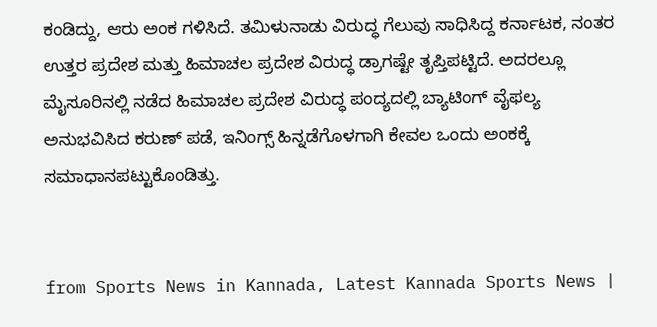ಕಂಡಿದ್ದು, ಆರು ಅಂಕ ಗಳಿಸಿದೆ. ತಮಿಳುನಾಡು ವಿರುದ್ಧ ಗೆಲುವು ಸಾಧಿಸಿದ್ದ ಕರ್ನಾಟಕ, ನಂತರ ಉತ್ತರ ಪ್ರದೇಶ ಮತ್ತು ಹಿಮಾಚಲ ಪ್ರದೇಶ ವಿರುದ್ಧ ಡ್ರಾಗಷ್ಟೇ ತೃಪ್ತಿಪಟ್ಟಿದೆ. ಅದರಲ್ಲೂ ಮೈಸೂರಿನಲ್ಲಿ ನಡೆದ ಹಿಮಾಚಲ ಪ್ರದೇಶ ವಿರುದ್ಧ ಪಂದ್ಯದಲ್ಲಿ ಬ್ಯಾಟಿಂಗ್‌ ವೈಫಲ್ಯ ಅನುಭವಿಸಿದ ಕರುಣ್‌ ಪಡೆ, ಇನಿಂಗ್ಸ್‌ ಹಿನ್ನಡೆಗೊಳಗಾಗಿ ಕೇವಲ ಒಂದು ಅಂಕಕ್ಕೆ ಸಮಾಧಾನಪಟ್ಟುಕೊಂಡಿತ್ತು.


from Sports News in Kannada, Latest Kannada Sports News |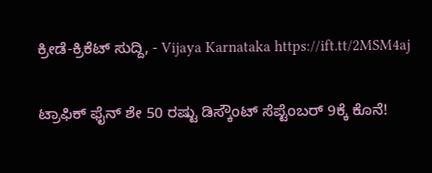ಕ್ರೀಡೆ-ಕ್ರಿಕೆಟ್ ಸುದ್ದಿ, - Vijaya Karnataka https://ift.tt/2MSM4aj

ಟ್ರಾಫಿಕ್‌ ಫೈನ್‌ ಶೇ 50 ರಷ್ಟು ಡಿಸ್ಕೌಂಟ್‌ ಸೆಪ್ಟೆಂಬರ್‌ 9ಕ್ಕೆ ಕೊನೆ!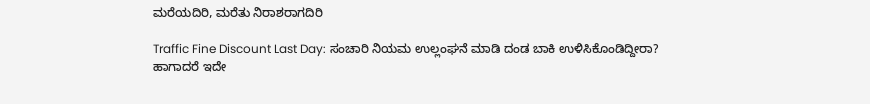ಮರೆಯದಿರಿ, ಮರೆತು ನಿರಾಶರಾಗದಿರಿ

Traffic Fine Discount Last Day: ಸಂಚಾರಿ ನಿಯಮ ಉಲ್ಲಂಘನೆ ಮಾಡಿ ದಂಡ ಬಾಕಿ ಉಳಿಸಿಕೊಂಡಿದ್ದೀರಾ? ಹಾಗಾದರೆ ಇದೇ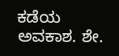ಕಡೆಯ ಅವಕಾಶ. ಶೇ.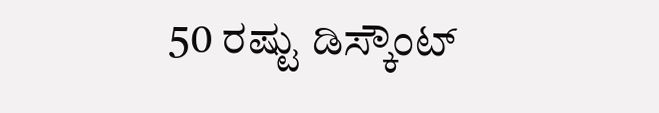50 ರಷ್ಟು ಡಿಸ್ಕೌಂಟ್‌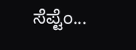ಸೆಪ್ಟೆಂ...